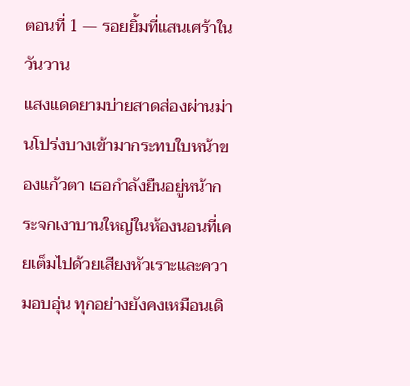ตอนที่ 1 — รอยยิ้มที่แสนเศร้าในวันวาน
แสงแดดยามบ่ายสาดส่องผ่านม่านโปร่งบางเข้ามากระทบใบหน้าของแก้วตา เธอกำลังยืนอยู่หน้ากระจกเงาบานใหญ่ในห้องนอนที่เคยเต็มไปด้วยเสียงหัวเราะและความอบอุ่น ทุกอย่างยังคงเหมือนเดิ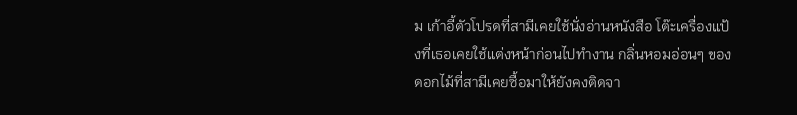ม เก้าอี้ตัวโปรดที่สามีเคยใช้นั่งอ่านหนังสือ โต๊ะเครื่องแป้งที่เธอเคยใช้แต่งหน้าก่อนไปทำงาน กลิ่นหอมอ่อนๆ ของดอกไม้ที่สามีเคยซื้อมาให้ยังคงติดจา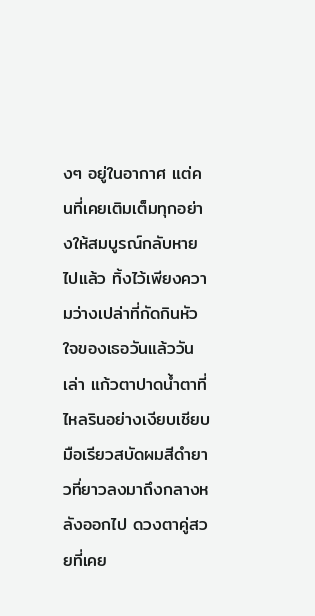งๆ อยู่ในอากาศ แต่คนที่เคยเติมเต็มทุกอย่างให้สมบูรณ์กลับหายไปแล้ว ทิ้งไว้เพียงความว่างเปล่าที่กัดกินหัวใจของเธอวันแล้ววันเล่า แก้วตาปาดน้ำตาที่ไหลรินอย่างเงียบเชียบ มือเรียวสบัดผมสีดำยาวที่ยาวลงมาถึงกลางหลังออกไป ดวงตาคู่สวยที่เคย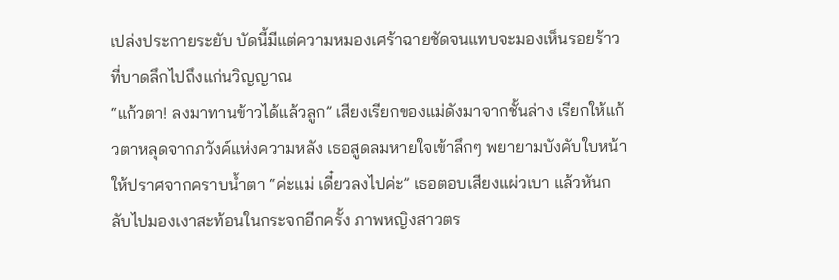เปล่งประกายระยับ บัดนี้มีแต่ความหมองเศร้าฉายชัดจนแทบจะมองเห็นรอยร้าวที่บาดลึกไปถึงแก่นวิญญาณ
“แก้วตา! ลงมาทานข้าวได้แล้วลูก” เสียงเรียกของแม่ดังมาจากชั้นล่าง เรียกให้แก้วตาหลุดจากภวังค์แห่งความหลัง เธอสูดลมหายใจเข้าลึกๆ พยายามบังคับใบหน้าให้ปราศจากคราบน้ำตา “ค่ะแม่ เดี๋ยวลงไปค่ะ” เธอตอบเสียงแผ่วเบา แล้วหันกลับไปมองเงาสะท้อนในกระจกอีกครั้ง ภาพหญิงสาวตร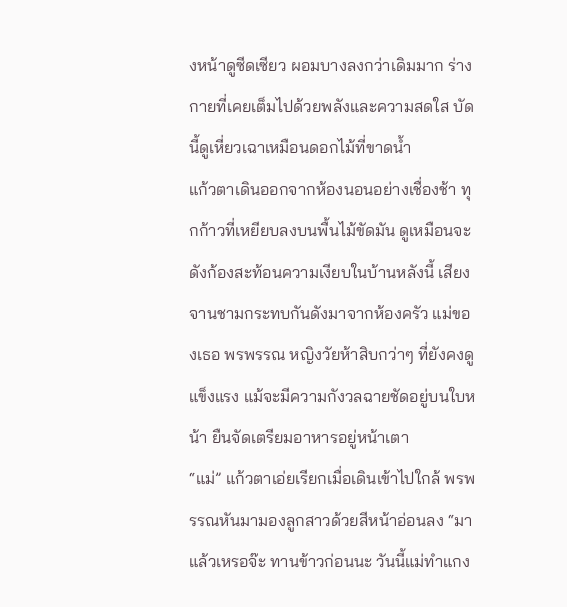งหน้าดูซีดเซียว ผอมบางลงกว่าเดิมมาก ร่างกายที่เคยเต็มไปด้วยพลังและความสดใส บัดนี้ดูเหี่ยวเฉาเหมือนดอกไม้ที่ขาดน้ำ
แก้วตาเดินออกจากห้องนอนอย่างเชื่องช้า ทุกก้าวที่เหยียบลงบนพื้นไม้ขัดมัน ดูเหมือนจะดังก้องสะท้อนความเงียบในบ้านหลังนี้ เสียงจานชามกระทบกันดังมาจากห้องครัว แม่ของเธอ พรพรรณ หญิงวัยห้าสิบกว่าๆ ที่ยังคงดูแข็งแรง แม้จะมีความกังวลฉายชัดอยู่บนใบหน้า ยืนจัดเตรียมอาหารอยู่หน้าเตา
“แม่” แก้วตาเอ่ยเรียกเมื่อเดินเข้าไปใกล้ พรพรรณหันมามองลูกสาวด้วยสีหน้าอ่อนลง “มาแล้วเหรอจ๊ะ ทานข้าวก่อนนะ วันนี้แม่ทำแกง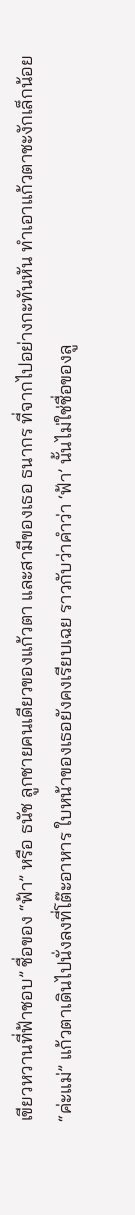เขียวหวานที่ฟ้าชอบ” ชื่อของ “ฟ้า” หรือ ธนัช ลูกชายคนเดียวของแก้วตา และสามีของเธอ ธนากร ที่จากไปอย่างกะทันหัน ทำเอาแก้วตาชะงักเล็กน้อย
“ค่ะแม่” แก้วตาเดินไปนั่งลงที่โต๊ะอาหาร ใบหน้าของเธอยังคงเรียบเฉย ราวกับว่าคำว่า ‘ฟ้า’ นั้นไม่ใช่ชื่อของลู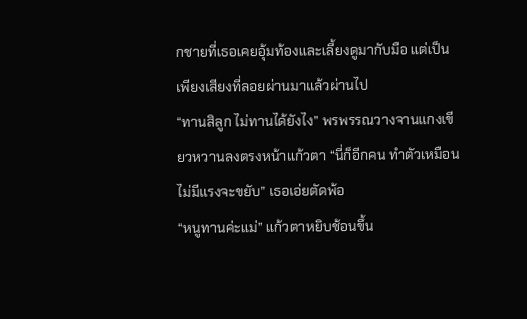กชายที่เธอเคยอุ้มท้องและเลี้ยงดูมากับมือ แต่เป็นเพียงเสียงที่ลอยผ่านมาแล้วผ่านไป
“ทานสิลูก ไม่ทานได้ยังไง” พรพรรณวางจานแกงเขียวหวานลงตรงหน้าแก้วตา “นี่ก็อีกคน ทำตัวเหมือนไม่มีแรงจะขยับ” เธอเอ่ยตัดพ้อ
“หนูทานค่ะแม่” แก้วตาหยิบช้อนขึ้น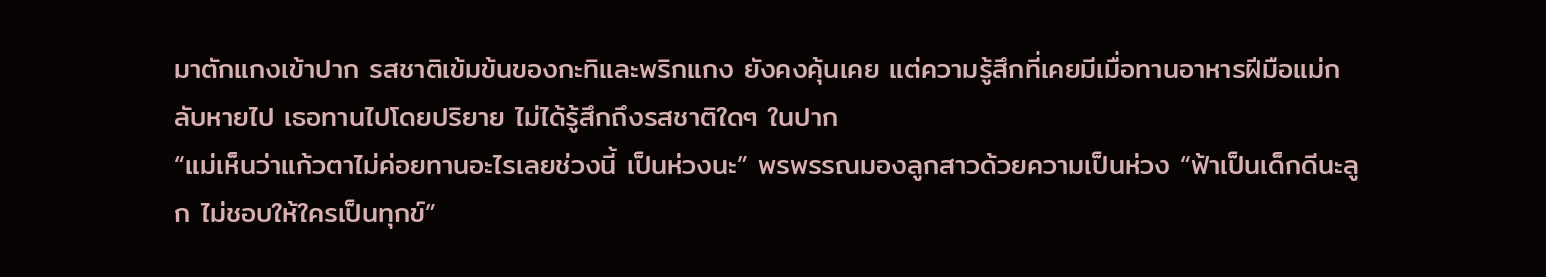มาตักแกงเข้าปาก รสชาติเข้มข้นของกะทิและพริกแกง ยังคงคุ้นเคย แต่ความรู้สึกที่เคยมีเมื่อทานอาหารฝีมือแม่กลับหายไป เธอทานไปโดยปริยาย ไม่ได้รู้สึกถึงรสชาติใดๆ ในปาก
“แม่เห็นว่าแก้วตาไม่ค่อยทานอะไรเลยช่วงนี้ เป็นห่วงนะ” พรพรรณมองลูกสาวด้วยความเป็นห่วง “ฟ้าเป็นเด็กดีนะลูก ไม่ชอบให้ใครเป็นทุกข์”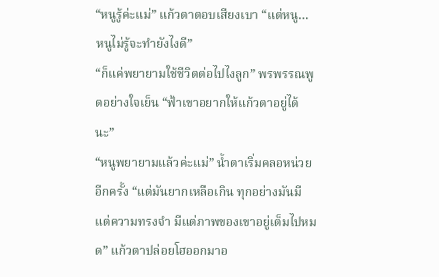“หนูรู้ค่ะแม่” แก้วตาตอบเสียงเบา “แต่หนู… หนูไม่รู้จะทำยังไงดี”
“ก็แค่พยายามใช้ชีวิตต่อไปไงลูก” พรพรรณพูดอย่างใจเย็น “ฟ้าเขาอยากให้แก้วตาอยู่ได้นะ”
“หนูพยายามแล้วค่ะแม่” น้ำตาเริ่มคลอหน่วยอีกครั้ง “แต่มันยากเหลือเกิน ทุกอย่างมันมีแต่ความทรงจำ มีแต่ภาพของเขาอยู่เต็มไปหมด” แก้วตาปล่อยโฮออกมาอ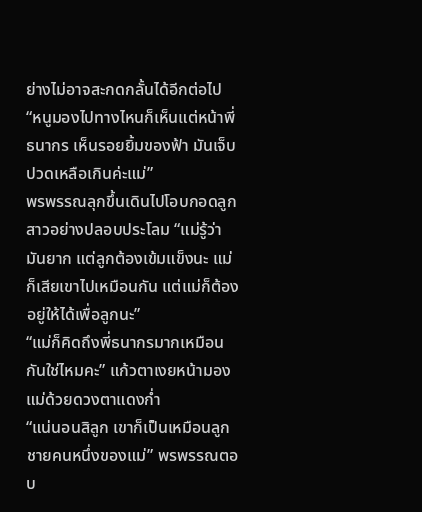ย่างไม่อาจสะกดกลั้นได้อีกต่อไป “หนูมองไปทางไหนก็เห็นแต่หน้าพี่ธนากร เห็นรอยยิ้มของฟ้า มันเจ็บปวดเหลือเกินค่ะแม่”
พรพรรณลุกขึ้นเดินไปโอบกอดลูกสาวอย่างปลอบประโลม “แม่รู้ว่ามันยาก แต่ลูกต้องเข้มแข็งนะ แม่ก็เสียเขาไปเหมือนกัน แต่แม่ก็ต้องอยู่ให้ได้เพื่อลูกนะ”
“แม่ก็คิดถึงพี่ธนากรมากเหมือนกันใช่ไหมคะ” แก้วตาเงยหน้ามองแม่ด้วยดวงตาแดงก่ำ
“แน่นอนสิลูก เขาก็เป็นเหมือนลูกชายคนหนึ่งของแม่” พรพรรณตอบ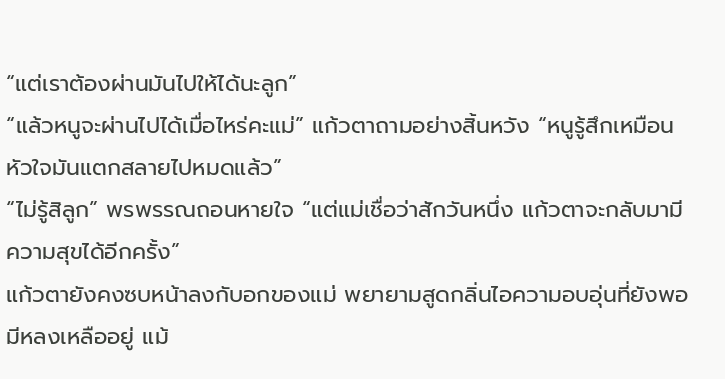“แต่เราต้องผ่านมันไปให้ได้นะลูก”
“แล้วหนูจะผ่านไปได้เมื่อไหร่คะแม่” แก้วตาถามอย่างสิ้นหวัง “หนูรู้สึกเหมือนหัวใจมันแตกสลายไปหมดแล้ว”
“ไม่รู้สิลูก” พรพรรณถอนหายใจ “แต่แม่เชื่อว่าสักวันหนึ่ง แก้วตาจะกลับมามีความสุขได้อีกครั้ง”
แก้วตายังคงซบหน้าลงกับอกของแม่ พยายามสูดกลิ่นไอความอบอุ่นที่ยังพอมีหลงเหลืออยู่ แม้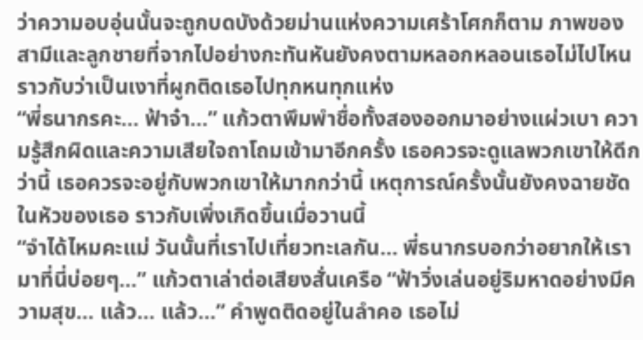ว่าความอบอุ่นนั้นจะถูกบดบังด้วยม่านแห่งความเศร้าโศกก็ตาม ภาพของสามีและลูกชายที่จากไปอย่างกะทันหันยังคงตามหลอกหลอนเธอไม่ไปไหน ราวกับว่าเป็นเงาที่ผูกติดเธอไปทุกหนทุกแห่ง
“พี่ธนากรคะ… ฟ้าจ๋า…” แก้วตาพึมพำชื่อทั้งสองออกมาอย่างแผ่วเบา ความรู้สึกผิดและความเสียใจถาโถมเข้ามาอีกครั้ง เธอควรจะดูแลพวกเขาให้ดีกว่านี้ เธอควรจะอยู่กับพวกเขาให้มากกว่านี้ เหตุการณ์ครั้งนั้นยังคงฉายชัดในหัวของเธอ ราวกับเพิ่งเกิดขึ้นเมื่อวานนี้
“จำได้ไหมคะแม่ วันนั้นที่เราไปเที่ยวทะเลกัน… พี่ธนากรบอกว่าอยากให้เรามาที่นี่บ่อยๆ…” แก้วตาเล่าต่อเสียงสั่นเครือ “ฟ้าวิ่งเล่นอยู่ริมหาดอย่างมีความสุข… แล้ว… แล้ว…” คำพูดติดอยู่ในลำคอ เธอไม่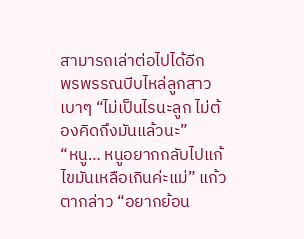สามารถเล่าต่อไปได้อีก
พรพรรณบีบไหล่ลูกสาวเบาๆ “ไม่เป็นไรนะลูก ไม่ต้องคิดถึงมันแล้วนะ”
“หนู… หนูอยากกลับไปแก้ไขมันเหลือเกินค่ะแม่” แก้วตากล่าว “อยากย้อน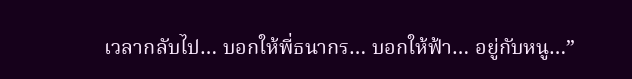เวลากลับไป… บอกให้พี่ธนากร… บอกให้ฟ้า… อยู่กับหนู…”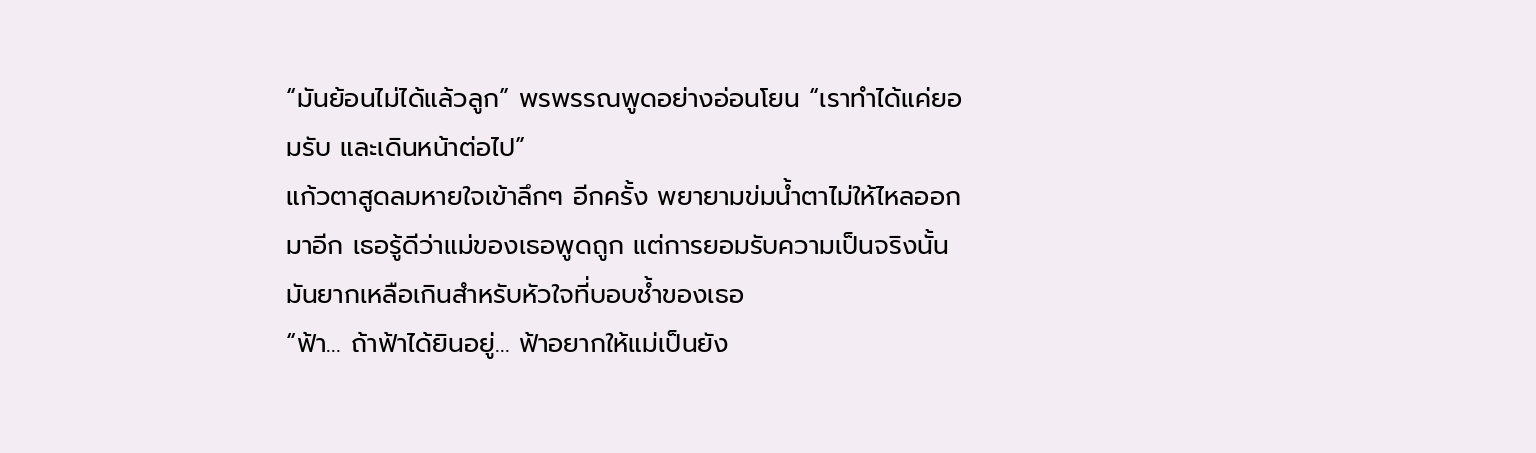“มันย้อนไม่ได้แล้วลูก” พรพรรณพูดอย่างอ่อนโยน “เราทำได้แค่ยอมรับ และเดินหน้าต่อไป”
แก้วตาสูดลมหายใจเข้าลึกๆ อีกครั้ง พยายามข่มน้ำตาไม่ให้ไหลออกมาอีก เธอรู้ดีว่าแม่ของเธอพูดถูก แต่การยอมรับความเป็นจริงนั้น มันยากเหลือเกินสำหรับหัวใจที่บอบช้ำของเธอ
“ฟ้า… ถ้าฟ้าได้ยินอยู่… ฟ้าอยากให้แม่เป็นยัง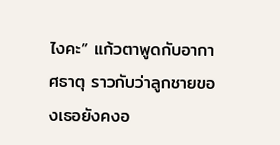ไงคะ” แก้วตาพูดกับอากาศธาตุ ราวกับว่าลูกชายของเธอยังคงอ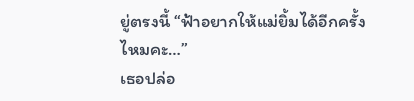ยู่ตรงนี้ “ฟ้าอยากให้แม่ยิ้มได้อีกครั้งไหมคะ…”
เธอปล่อ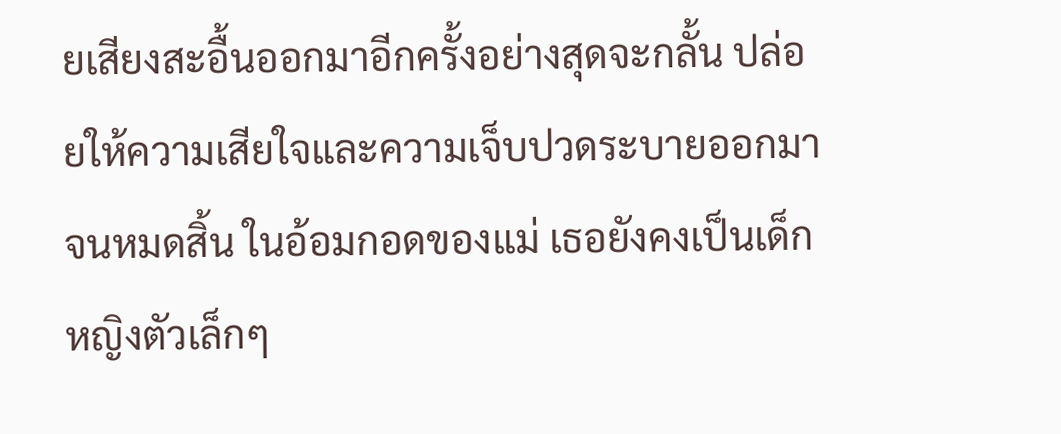ยเสียงสะอื้นออกมาอีกครั้งอย่างสุดจะกลั้น ปล่อยให้ความเสียใจและความเจ็บปวดระบายออกมาจนหมดสิ้น ในอ้อมกอดของแม่ เธอยังคงเป็นเด็กหญิงตัวเล็กๆ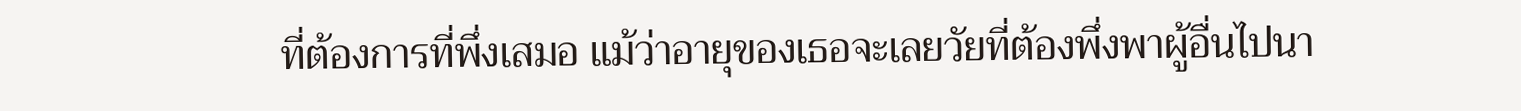ที่ต้องการที่พึ่งเสมอ แม้ว่าอายุของเธอจะเลยวัยที่ต้องพึ่งพาผู้อื่นไปนา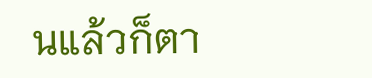นแล้วก็ตา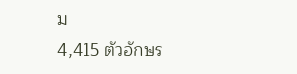ม
4,415 ตัวอักษร